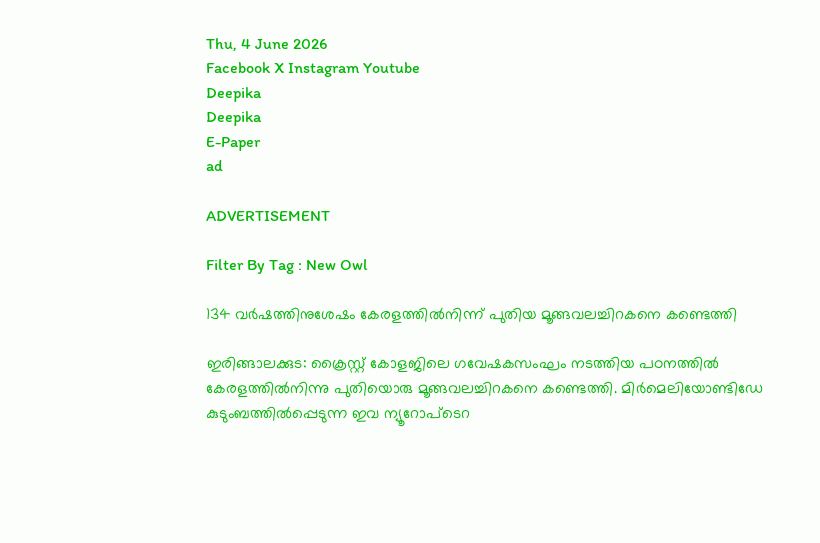Thu, 4 June 2026
Facebook X Instagram Youtube
Deepika
Deepika
E-Paper
ad

ADVERTISEMENT

Filter By Tag : New Owl

134 വര്‍ഷത്തിനുശേഷം കേരളത്തില്‍നിന്ന് പുതിയ മൂങ്ങവലച്ചിറകനെ കണ്ടെത്തി

ഇരിങ്ങാലക്കുട: ക്രൈസ്റ്റ് കോളജിലെ ഗവേഷകസംഘം നടത്തിയ പഠനത്തില്‍ കേരളത്തില്‍നിന്നു പുതിയൊരു മൂങ്ങവലച്ചിറകനെ കണ്ടെത്തി. മിര്‍മെലിയോണ്ടിഡേ കുടുംബത്തില്‍പ്പെടുന്ന ഇവ ന്യൂറോപ്‌ടെറ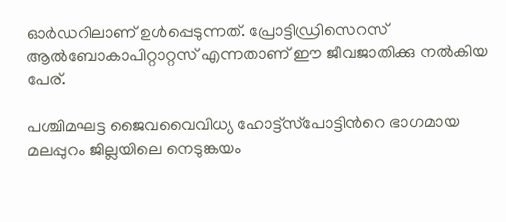ഓര്‍ഡറിലാണ് ഉള്‍പ്പെടുന്നത്. പ്രോട്ടിഡ്രിസെറസ് ആല്‍ബോകാപിറ്റാറ്റസ് എന്നതാണ് ഈ ജീവജാതിക്കു നല്‍കിയ പേര്.

പശ്ചിമഘട്ട ജൈവവൈവിധ്യ ഹോട്ട്‌സ്‌പോട്ടിന്‍റെ ഭാഗമായ മലപ്പുറം ജില്ലയിലെ നെടുങ്കയം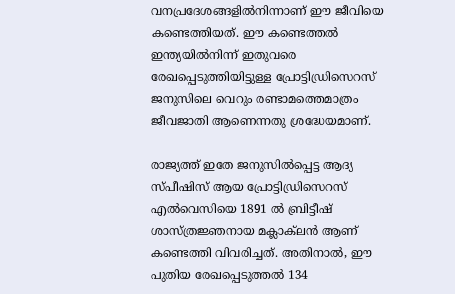വനപ്രദേശങ്ങളില്‍നിന്നാണ് ഈ ജീവിയെ കണ്ടെത്തിയത്. ഈ കണ്ടെത്തല്‍ ഇന്ത്യയില്‍നിന്ന് ഇതുവരെ രേഖപ്പെടുത്തിയിട്ടുള്ള പ്രോട്ടിഡ്രിസെറസ് ജനുസിലെ വെറും രണ്ടാമത്തെമാത്രം ജീവജാതി ആണെന്നതു ശ്രദ്ധേയമാണ്.

രാജ്യത്ത് ഇതേ ജനുസില്‍പ്പെട്ട ആദ്യ സ്പീഷിസ് ആയ പ്രോട്ടിഡ്രിസെറസ് എല്‍വെസിയെ 1891 ല്‍ ബ്രിട്ടീഷ് ശാസ്ത്രജ്ഞനായ മക്ലാക്‌ലന്‍ ആണ് കണ്ടെത്തി വിവരിച്ചത്. അതിനാല്‍, ഈ പുതിയ രേഖപ്പെടുത്തല്‍ 134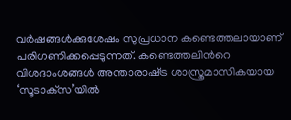വര്‍ഷങ്ങള്‍ക്കുശേഷം സുപ്രധാന കണ്ടെത്തലായാണ് പരിഗണിക്കപ്പെടുന്നത്. കണ്ടെത്തലിന്‍റെ വിശദാംശങ്ങള്‍ അന്താരാഷ്‌ട്ര ശാസ്ത്രമാസികയായ ‘സൂടാക്‌സ’യിൽ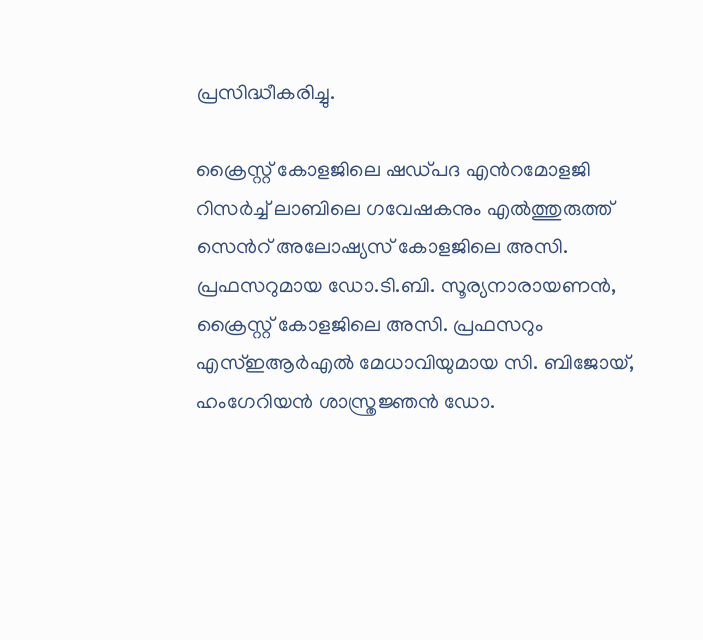പ്രസിദ്ധീകരിച്ചു.

ക്രൈസ്റ്റ് കോളജിലെ ഷഡ്പദ എന്‍റമോളജി റിസര്‍ച്ച് ലാബിലെ ഗവേഷകനും എല്‍ത്തുരുത്ത് സെന്‍റ് അലോഷ്യസ് കോളജിലെ അസി. പ്രഫസറുമായ ഡോ.ടി.ബി. സൂര്യനാരായണന്‍, ക്രൈസ്റ്റ് കോളജിലെ അസി. പ്രഫസറും എസ്ഇആര്‍എല്‍ മേധാവിയുമായ സി. ബിജോയ്, ഹംഗേറിയന്‍ ശാസ്ത്രജ്ഞന്‍ ഡോ.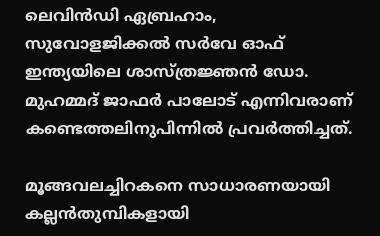ലെവിന്‍ഡി ഏബ്രഹാം, സുവോളജിക്കല്‍ സര്‍വേ ഓഫ് ഇന്ത്യയിലെ ശാസ്ത്രജ്ഞന്‍ ഡോ. മുഹമ്മദ് ജാഫര്‍ പാലോട് എന്നിവരാണ് കണ്ടെത്തലിനുപിന്നില്‍ പ്രവര്‍ത്തിച്ചത്.

മൂങ്ങവലച്ചിറകനെ സാധാരണയായി കല്ലന്‍തുമ്പികളായി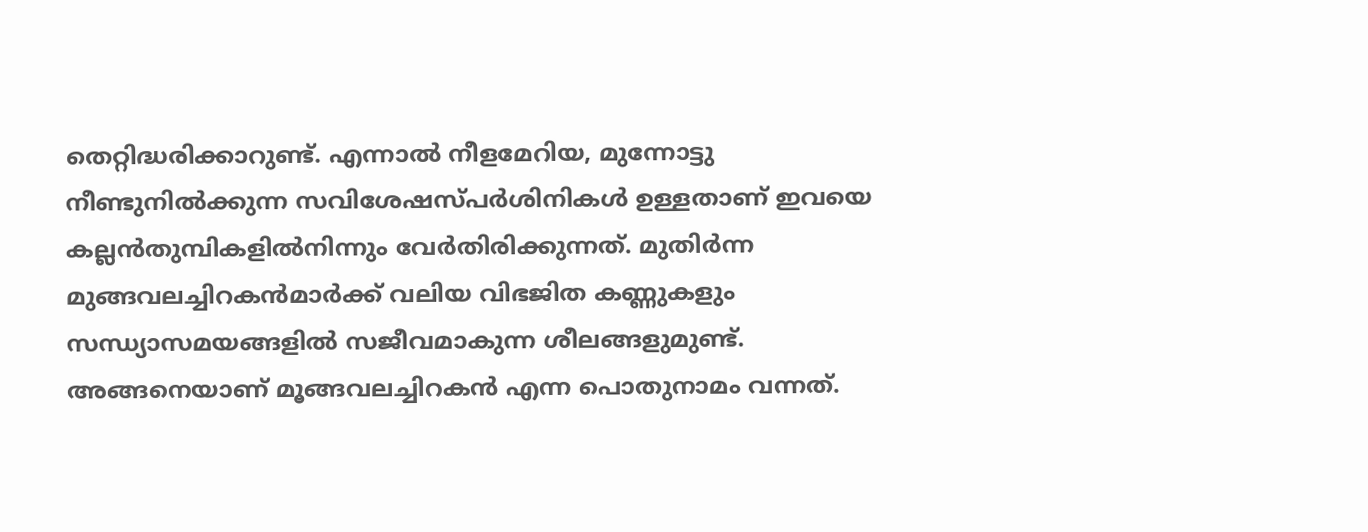തെറ്റിദ്ധരിക്കാറുണ്ട്. എന്നാല്‍ നീളമേറിയ, മുന്നോട്ടു നീണ്ടുനില്‍ക്കുന്ന സവിശേഷസ്പര്‍ശിനികള്‍ ഉള്ളതാണ് ഇവയെ കല്ലന്‍തുമ്പികളില്‍നിന്നും വേര്‍തിരിക്കുന്നത്. മുതിര്‍ന്ന മുങ്ങവലച്ചിറകന്‍മാര്‍ക്ക് വലിയ വിഭജിത കണ്ണുകളും സന്ധ്യാസമയങ്ങളില്‍ സജീവമാകുന്ന ശീലങ്ങളുമുണ്ട്. അങ്ങനെയാണ് മൂങ്ങവലച്ചിറകന്‍ എന്ന പൊതുനാമം വന്നത്.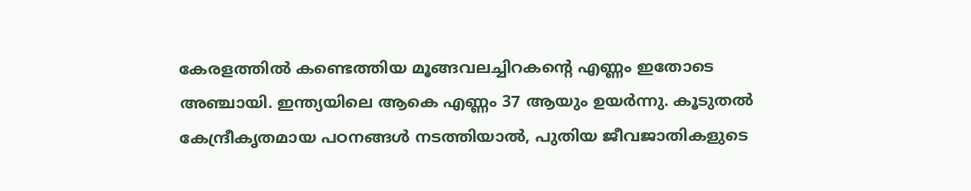കേരളത്തില്‍ കണ്ടെത്തിയ മൂങ്ങവലച്ചിറകന്‍റെ എണ്ണം ഇതോടെ അഞ്ചായി. ഇന്ത്യയിലെ ആകെ എണ്ണം 37 ആയും ഉയര്‍ന്നു. കൂടുതല്‍ കേന്ദ്രീകൃതമായ പഠനങ്ങള്‍ നടത്തിയാല്‍, പുതിയ ജീവജാതികളുടെ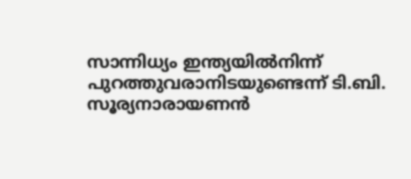സാന്നിധ്യം ഇന്ത്യയില്‍നിന്ന് പുറത്തുവരാനിടയുണ്ടെന്ന് ടി.ബി. സൂര്യനാരായണന്‍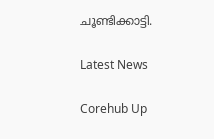ചൂണ്ടിക്കാട്ടി.

Latest News

Corehub Up